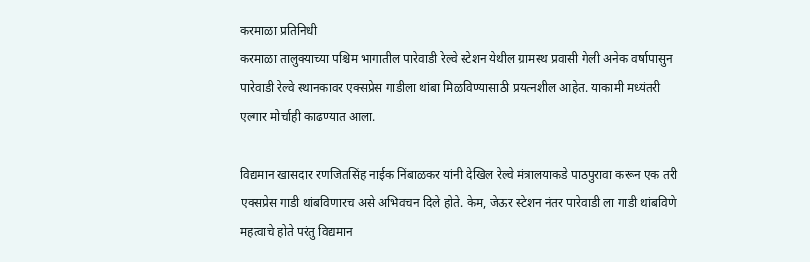करमाळा प्रतिनिधी
करमाळा तालुक्याच्या पश्चिम भागातील पारेवाडी रेल्वे स्टेशन येथील ग्रामस्थ प्रवासी गेली अनेक वर्षापासुन पारेवाडी रेल्वे स्थानकावर एक्सप्रेस गाडीला थांबा मिळविण्यासाठी प्रयत्नशील आहेत. याकामी मध्यंतरी एल्गार मोर्चाही काढण्यात आला.

विद्यमान खासदार रणजितसिंह नाईक निंबाळकर यांनी देखिल रेल्वे मंत्रालयाकडे पाठपुरावा करून एक तरी एक्सप्रेस गाडी थांबविणारच असे अभिवचन दिले होते. केम, जेऊर स्टेशन नंतर पारेवाडी ला गाडी थांबविणे महत्वाचे होते परंतु विद्यमान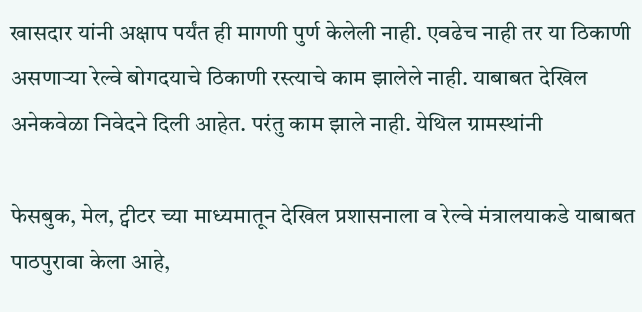खासदार यांनी अक्षाप पर्यंत ही मागणी पुर्ण केलेली नाही. एवढेच नाही तर या ठिकाणी असणाऱ्या रेल्वे बोगदयाचे ठिकाणी रस्त्याचे काम झालेले नाही. याबाबत देखिल अनेकवेळा निवेदने दिली आहेत. परंतु काम झाले नाही. येथिल ग्रामस्थांनी

फेसबुक, मेल, ट्वीटर च्या माध्यमातून देखिल प्रशासनाला व रेल्वे मंत्रालयाकडे याबाबत पाठपुरावा केला आहे,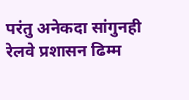परंतु अनेकदा सांगुनही रेलवे प्रशासन ढिम्म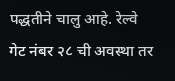पद्धतीने चालु आहे. रेल्वे गेट नंबर २८ ची अवस्था तर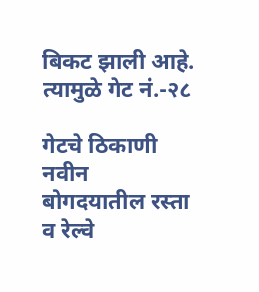बिकट झाली आहे. त्यामुळे गेट नं.-२८

गेटचे ठिकाणी नवीन बोगदयातील रस्ता व रेल्वे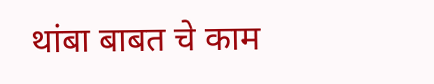थांबा बाबत चे काम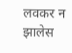लवकर न झालेस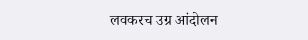लवकरच उग्र आंदोलन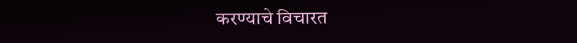करण्याचे विचारत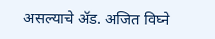असल्याचे ॲड. अजित विघ्ने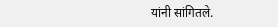यांनी सांगितले.